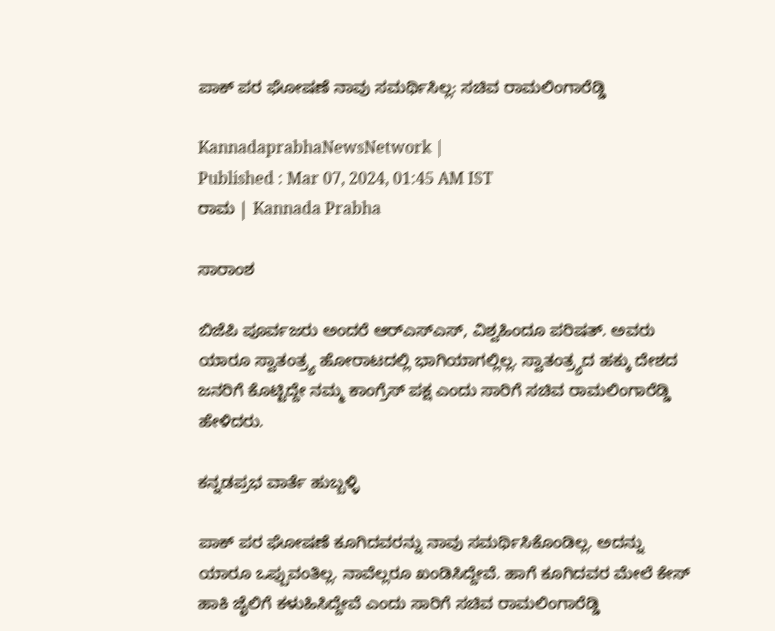ಪಾಕ್‌ ಪರ ಘೋಷಣೆ ನಾವು ಸಮರ್ಥಿಸಿಲ್ಲ: ಸಚಿವ ರಾಮಲಿಂಗಾರೆಡ್ಡಿ

KannadaprabhaNewsNetwork |
Published : Mar 07, 2024, 01:45 AM IST
ರಾಮ | Kannada Prabha

ಸಾರಾಂಶ

ಬಿಜೆಪಿ ಪೂರ್ವಜರು ಅಂದರೆ ಆರ್‌ಎಸ್ಎಸ್, ವಿಶ್ವಹಿಂದೂ ಪರಿಷತ್. ಅವರು ಯಾರೂ ಸ್ವಾತಂತ್ರ್ಯ ಹೋರಾಟದಲ್ಲಿ ಭಾಗಿಯಾಗಲ್ಲಿಲ್ಲ. ಸ್ವಾತಂತ್ರ್ಯದ ಹಕ್ಕು ದೇಶದ ಜನರಿಗೆ ಕೊಟ್ಟಿದ್ದೇ ನಮ್ಮ ಕಾಂಗ್ರೆಸ್ ಪಕ್ಷ ಎಂದು ಸಾರಿಗೆ ಸಚಿವ ರಾಮಲಿಂಗಾರೆಡ್ಡಿ ಹೇಳಿದರು.

ಕನ್ನಡಪ್ರಭ ವಾರ್ತೆ ಹುಬ್ಬಳ್ಳಿ

ಪಾಕ್ ಪರ ಘೋಷಣೆ ಕೂಗಿದವರನ್ನು ನಾವು ಸಮರ್ಥಿಸಿಕೊಂಡಿಲ್ಲ. ಅದನ್ನು ಯಾರೂ ಒಪ್ಪುವಂತಿಲ್ಲ. ನಾವೆಲ್ಲರೂ ಖಂಡಿಸಿದ್ದೇವೆ. ಹಾಗೆ ಕೂಗಿದವರ ಮೇಲೆ ಕೇಸ್‌ ಹಾಕಿ ಜೈಲಿಗೆ ಕಳುಹಿಸಿದ್ದೇವೆ ಎಂದು ಸಾರಿಗೆ ಸಚಿವ ರಾಮಲಿಂಗಾರೆಡ್ಡಿ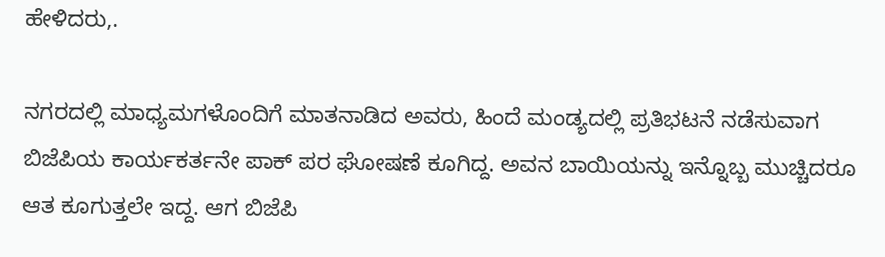ಹೇಳಿದರು,.

ನಗರದಲ್ಲಿ ಮಾಧ್ಯಮಗಳೊಂದಿಗೆ ಮಾತನಾಡಿದ ಅವರು, ಹಿಂದೆ ಮಂಡ್ಯದಲ್ಲಿ ಪ್ರತಿಭಟನೆ ನಡೆಸುವಾಗ ಬಿಜೆಪಿಯ ಕಾರ್ಯಕರ್ತನೇ ಪಾಕ್‌ ಪರ ಘೋಷಣೆ ಕೂಗಿದ್ದ. ಅವನ ಬಾಯಿಯನ್ನು ಇನ್ನೊಬ್ಬ ಮುಚ್ಚಿದರೂ ಆತ ಕೂಗುತ್ತಲೇ ಇದ್ದ. ಆಗ ಬಿಜೆಪಿ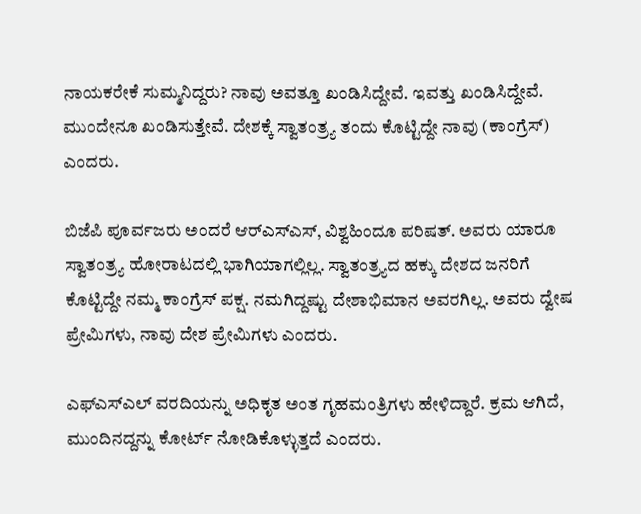ನಾಯಕರೇಕೆ ಸುಮ್ಮನಿದ್ದರು? ನಾವು ಅವತ್ತೂ ಖಂಡಿಸಿದ್ದೇವೆ. ಇವತ್ತು ಖಂಡಿಸಿದ್ದೇವೆ. ಮುಂದೇನೂ ಖಂಡಿಸುತ್ತೇವೆ. ದೇಶಕ್ಕೆ ಸ್ವಾತಂತ್ರ್ಯ ತಂದು ಕೊಟ್ಟಿದ್ದೇ ನಾವು (ಕಾಂಗ್ರೆಸ್‌) ಎಂದರು.

ಬಿಜೆಪಿ ಪೂರ್ವಜರು ಅಂದರೆ ಆರ್‌ಎಸ್ಎಸ್, ವಿಶ್ವಹಿಂದೂ ಪರಿಷತ್. ಅವರು ಯಾರೂ ಸ್ವಾತಂತ್ರ್ಯ ಹೋರಾಟದಲ್ಲಿ ಭಾಗಿಯಾಗಲ್ಲಿಲ್ಲ. ಸ್ವಾತಂತ್ರ್ಯದ ಹಕ್ಕು ದೇಶದ ಜನರಿಗೆ ಕೊಟ್ಟಿದ್ದೇ ನಮ್ಮ ಕಾಂಗ್ರೆಸ್ ಪಕ್ಷ. ನಮಗಿದ್ದಷ್ಟು ದೇಶಾಭಿಮಾನ ಅವರಗಿಲ್ಲ. ಅವರು ದ್ವೇಷ ಪ್ರೇಮಿಗಳು, ನಾವು ದೇಶ ಪ್ರೇಮಿಗಳು ಎಂದರು.

ಎಫ್ಎಸ್ಎಲ್ ವರದಿಯನ್ನು ಅಧಿಕೃತ ಅಂತ ಗೃಹಮಂತ್ರಿಗಳು ಹೇಳಿದ್ದಾರೆ. ಕ್ರಮ ಆಗಿದೆ, ಮುಂದಿನದ್ದನ್ನು ಕೋರ್ಟ್ ನೋಡಿಕೊಳ್ಳುತ್ತದೆ ಎಂದರು.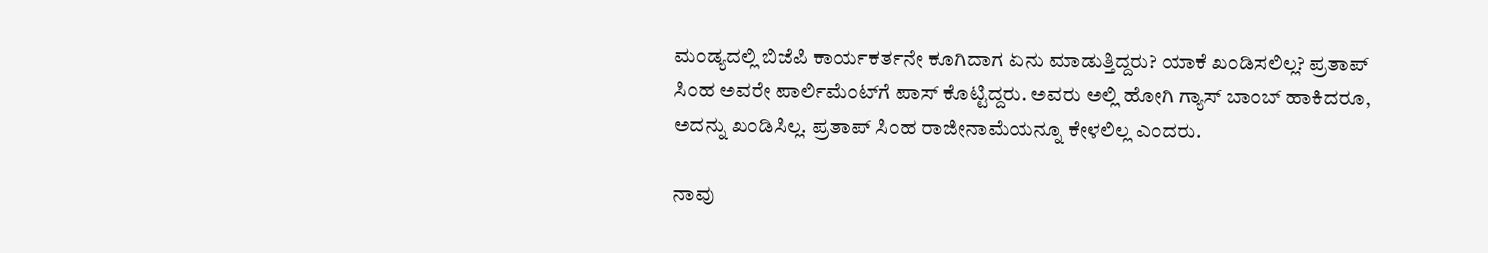ಮಂಡ್ಯದಲ್ಲಿ ಬಿಜೆಪಿ ಕಾರ್ಯಕರ್ತನೇ ಕೂಗಿದಾಗ ಏನು ಮಾಡುತ್ತಿದ್ದರು? ಯಾಕೆ ಖಂಡಿಸಲಿಲ್ಲ? ಪ್ರತಾಪ್ ಸಿಂಹ ಅವರೇ ಪಾರ್ಲಿಮೆಂಟ್‌ಗೆ ಪಾಸ್ ಕೊಟ್ಟಿದ್ದರು. ಅವರು ಅಲ್ಲಿ ಹೋಗಿ ಗ್ಯಾಸ್ ಬಾಂಬ್ ಹಾಕಿದರೂ, ಅದನ್ನು ಖಂಡಿಸಿಲ್ಲ. ಪ್ರತಾಪ್ ಸಿಂಹ ರಾಜೀನಾಮೆಯನ್ನೂ ಕೇಳಲಿಲ್ಲ ಎಂದರು.

ನಾವು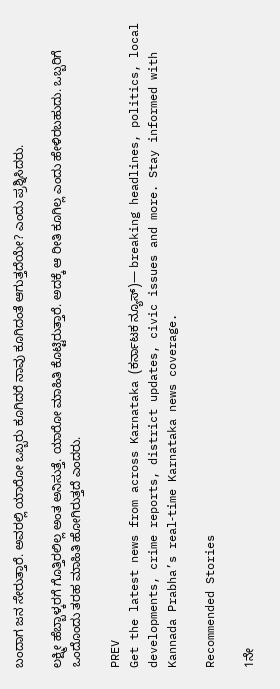ಬಂದಾಗ ಜನ ಸೇರುತ್ತಾರೆ. ಅವರಲ್ಲಿ ಯಾರೋ ಒಬ್ಬರು ಕೂಗಿದರೆ ನಾವು ಕೂಗಿದಂತೆ ಆಗುತ್ತದೆಯೇ? ಎಂದು ಪ್ರಶ್ನಿಸಿದರು.

ಲಕ್ಷ್ಮೀ ಹೆಬ್ಬಾಳ್ಕರಗೆ ಗೊತ್ತಿರಲಿಲ್ಲ ಅಂತ ಅನಿಸುತ್ತೆ. ಯಾರೋ ಮಾಹಿತಿ ಕೊಟ್ಟಿರುತ್ತಾರೆ. ಅದಕ್ಕೆ ಆ ರೀತಿ ಕೂಗಿಲ್ಲ ಎಂದು ಹೇಳಿರಬಹುದು. ಒಬ್ಬರಿಗೆ ಒಂದೊಂದು ತರಹ ಮಾಹಿತಿ ಹೋಗಿರುತ್ತದೆ ಎಂದರು.

PREV
Get the latest news from across Karnataka (ಕರ್ನಾಟಕ ನ್ಯೂಸ್)— breaking headlines, politics, local developments, crime reports, district updates, civic issues and more. Stay informed with Kannada Prabha’s real‑time Karnataka news coverage.

Recommended Stories

1ನೇ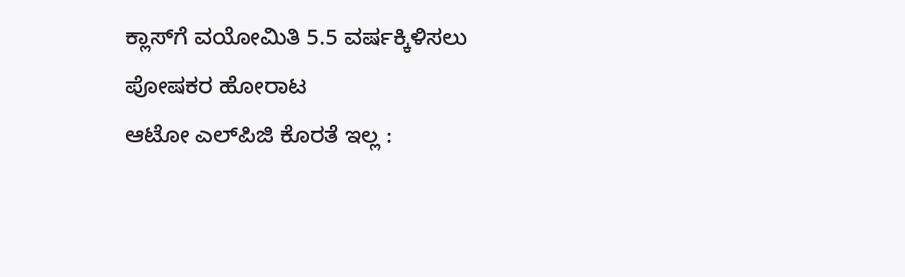ಕ್ಲಾಸ್‌ಗೆ ವಯೋಮಿತಿ 5.5 ವರ್ಷಕ್ಕಿಳಿಸಲು ಪೋಷಕರ ಹೋರಾಟ
ಆಟೋ ಎಲ್‌ಪಿಜಿ ಕೊರತೆ ಇಲ್ಲ :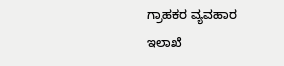ಗ್ರಾಹಕರ ವ್ಯವಹಾರ ಇಲಾಖೆ